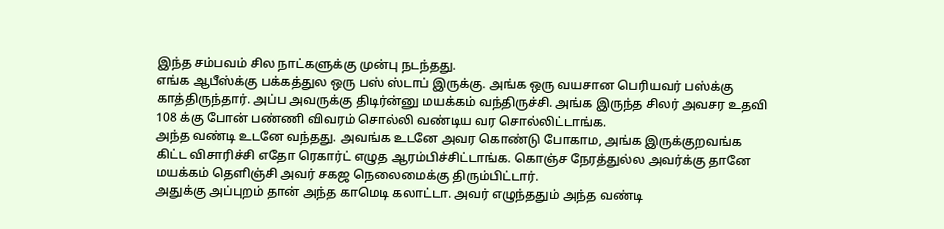இந்த சம்பவம் சில நாட்களுக்கு முன்பு நடந்தது.
எங்க ஆபீஸ்க்கு பக்கத்துல ஒரு பஸ் ஸ்டாப் இருக்கு. அங்க ஒரு வயசான பெரியவர் பஸ்க்கு காத்திருந்தார். அப்ப அவருக்கு திடிர்ன்னு மயக்கம் வந்திருச்சி. அங்க இருந்த சிலர் அவசர உதவி 108 க்கு போன் பண்ணி விவரம் சொல்லி வண்டிய வர சொல்லிட்டாங்க.
அந்த வண்டி உடனே வந்தது. அவங்க உடனே அவர கொண்டு போகாம, அங்க இருக்குறவங்க கிட்ட விசாரிச்சி எதோ ரெகார்ட் எழுத ஆரம்பிச்சிட்டாங்க. கொஞ்ச நேரத்துல்ல அவர்க்கு தானே மயக்கம் தெளிஞ்சி அவர் சகஜ நெலைமைக்கு திரும்பிட்டார்.
அதுக்கு அப்புறம் தான் அந்த காமெடி கலாட்டா. அவர் எழுந்ததும் அந்த வண்டி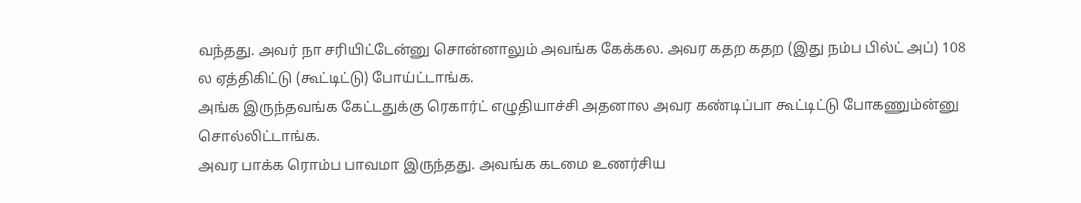வந்தது. அவர் நா சரியிட்டேன்னு சொன்னாலும் அவங்க கேக்கல. அவர கதற கதற (இது நம்ப பில்ட் அப்) 108 ல ஏத்திகிட்டு (கூட்டிட்டு) போய்ட்டாங்க.
அங்க இருந்தவங்க கேட்டதுக்கு ரெகார்ட் எழுதியாச்சி அதனால அவர கண்டிப்பா கூட்டிட்டு போகணும்ன்னு சொல்லிட்டாங்க.
அவர பாக்க ரொம்ப பாவமா இருந்தது. அவங்க கடமை உணர்சிய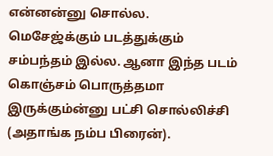என்னன்னு சொல்ல.
மெசேஜ்க்கும் படத்துக்கும் சம்பந்தம் இல்ல. ஆனா இந்த படம் கொஞ்சம் பொருத்தமா இருக்கும்ன்னு பட்சி சொல்லிச்சி (அதாங்க நம்ப பிரைன்).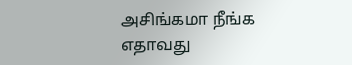அசிங்கமா நீங்க எதாவது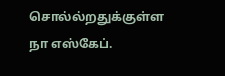சொல்ல்றதுக்குள்ள நா எஸ்கேப்.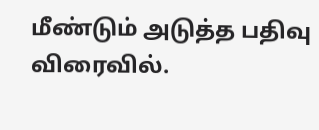மீண்டும் அடுத்த பதிவு விரைவில்.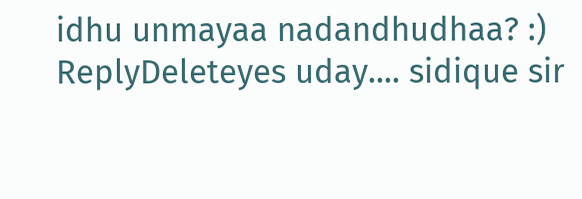idhu unmayaa nadandhudhaa? :)
ReplyDeleteyes uday.... sidique sir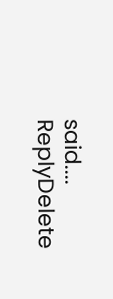said....
ReplyDelete